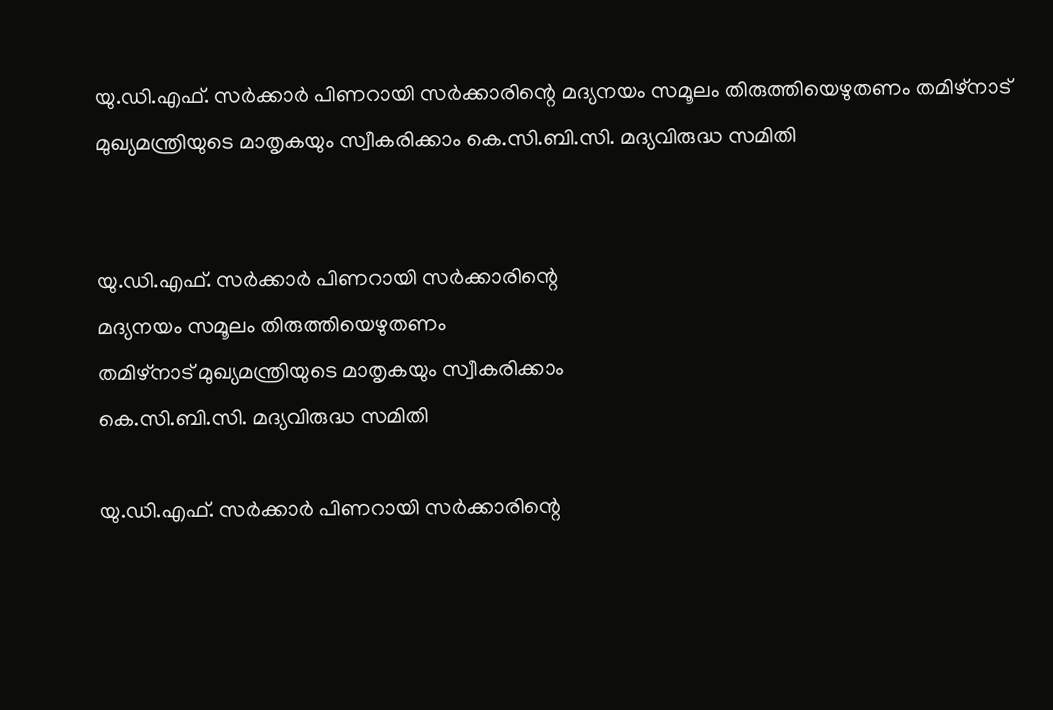യു.ഡി.എഫ്. സര്‍ക്കാര്‍ പിണറായി സര്‍ക്കാരിന്റെ മദ്യനയം സമൂലം തിരുത്തിയെഴുതണം തമിഴ്‌നാട് മുഖ്യമന്ത്രിയുടെ മാതൃകയും സ്വീകരിക്കാം കെ.സി.ബി.സി. മദ്യവിരുദ്ധ സമിതി


യു.ഡി.എഫ്. സര്‍ക്കാര്‍ പിണറായി സര്‍ക്കാരിന്റെ
മദ്യനയം സമൂലം തിരുത്തിയെഴുതണം
തമിഴ്‌നാട് മുഖ്യമന്ത്രിയുടെ മാതൃകയും സ്വീകരിക്കാം
കെ.സി.ബി.സി. മദ്യവിരുദ്ധ സമിതി

യു.ഡി.എഫ്. സര്‍ക്കാര്‍ പിണറായി സര്‍ക്കാരിന്റെ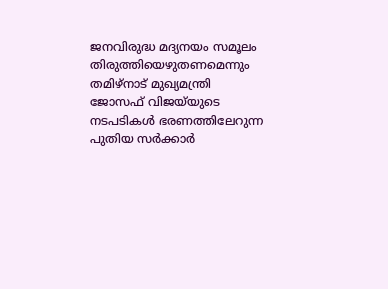ജനവിരുദ്ധ മദ്യനയം സമൂലം തിരുത്തിയെഴുതണമെന്നും തമിഴ്‌നാട് മുഖ്യമന്ത്രി ജോസഫ് വിജയ്‌യുടെ നടപടികള്‍ ഭരണത്തിലേറുന്ന പുതിയ സര്‍ക്കാര്‍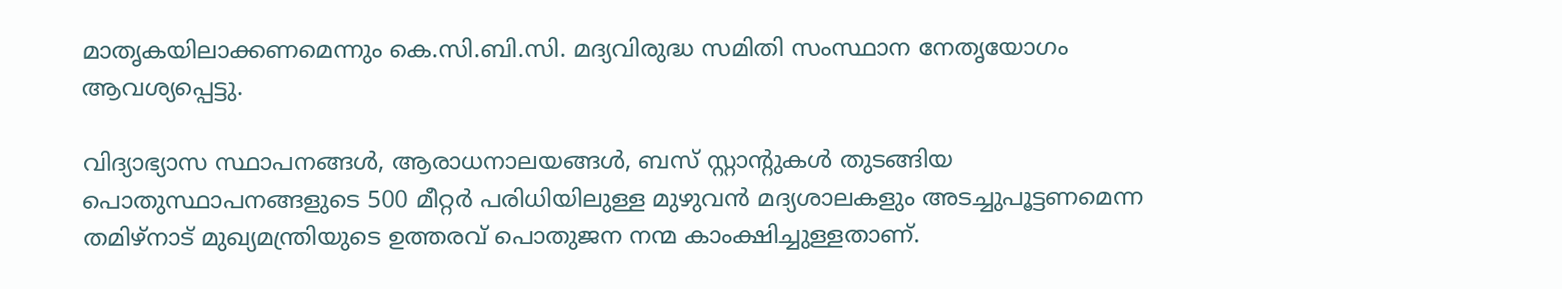മാതൃകയിലാക്കണമെന്നും കെ.സി.ബി.സി. മദ്യവിരുദ്ധ സമിതി സംസ്ഥാന നേതൃയോഗം ആവശ്യപ്പെട്ടു.

വിദ്യാഭ്യാസ സ്ഥാപനങ്ങള്‍, ആരാധനാലയങ്ങള്‍, ബസ് സ്റ്റാന്റുകള്‍ തുടങ്ങിയ പൊതുസ്ഥാപനങ്ങളുടെ 500 മീറ്റര്‍ പരിധിയിലുള്ള മുഴുവന്‍ മദ്യശാലകളും അടച്ചുപൂട്ടണമെന്ന തമിഴ്‌നാട് മുഖ്യമന്ത്രിയുടെ ഉത്തരവ് പൊതുജന നന്മ കാംക്ഷിച്ചുള്ളതാണ്.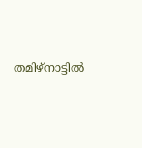തമിഴ്‌നാട്ടില്‍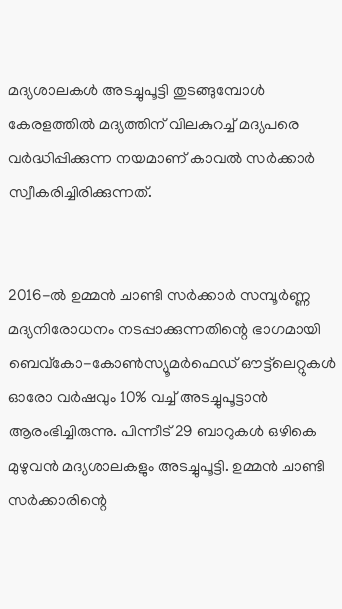മദ്യശാലകള്‍ അടച്ചുപൂട്ടി തുടങ്ങുമ്പോള്‍ കേരളത്തില്‍ മദ്യത്തിന് വിലകുറച്ച് മദ്യപരെ വര്‍ദ്ധിപ്പിക്കുന്ന നയമാണ് കാവല്‍ സര്‍ക്കാര്‍ സ്വീകരിച്ചിരിക്കുന്നത്.


2016-ല്‍ ഉമ്മന്‍ ചാണ്ടി സര്‍ക്കാര്‍ സമ്പൂര്‍ണ്ണ മദ്യനിരോധനം നടപ്പാക്കുന്നതിന്റെ ഭാഗമായി ബെവ്‌കോ-കോണ്‍സ്യൂമര്‍ഫെഡ് ഔട്ട്‌ലെറ്റുകള്‍ ഓരോ വര്‍ഷവും 10% വച്ച് അടച്ചുപൂട്ടാന്‍ ആരംഭിച്ചിരുന്നു. പിന്നീട് 29 ബാറുകള്‍ ഒഴികെ മുഴുവന്‍ മദ്യശാലകളും അടച്ചുപൂട്ടി. ഉമ്മന്‍ ചാണ്ടി സര്‍ക്കാരിന്റെ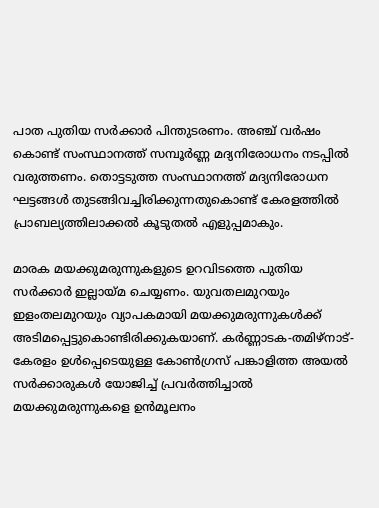പാത പുതിയ സര്‍ക്കാര്‍ പിന്തുടരണം. അഞ്ച് വര്‍ഷം കൊണ്ട് സംസ്ഥാനത്ത് സമ്പൂര്‍ണ്ണ മദ്യനിരോധനം നടപ്പില്‍ വരുത്തണം. തൊട്ടടുത്ത സംസ്ഥാനത്ത് മദ്യനിരോധന ഘട്ടങ്ങള്‍ തുടങ്ങിവച്ചിരിക്കുന്നതുകൊണ്ട് കേരളത്തില്‍ പ്രാബല്യത്തിലാക്കല്‍ കൂടുതല്‍ എളുപ്പമാകും.

മാരക മയക്കുമരുന്നുകളുടെ ഉറവിടത്തെ പുതിയ സര്‍ക്കാര്‍ ഇല്ലായ്മ ചെയ്യണം. യുവതലമുറയും ഇളംതലമുറയും വ്യാപകമായി മയക്കുമരുന്നുകള്‍ക്ക് അടിമപ്പെട്ടുകൊണ്ടിരിക്കുകയാണ്. കര്‍ണ്ണാടക-തമിഴ്‌നാട്-കേരളം ഉള്‍പ്പെടെയുള്ള കോണ്‍ഗ്രസ് പങ്കാളിത്ത അയല്‍ സര്‍ക്കാരുകള്‍ യോജിച്ച് പ്രവര്‍ത്തിച്ചാല്‍ മയക്കുമരുന്നുകളെ ഉന്‍മൂലനം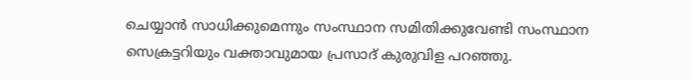ചെയ്യാന്‍ സാധിക്കുമെന്നും സംസ്ഥാന സമിതിക്കുവേണ്ടി സംസ്ഥാന സെക്രട്ടറിയും വക്താവുമായ പ്രസാദ് കുരുവിള പറഞ്ഞു.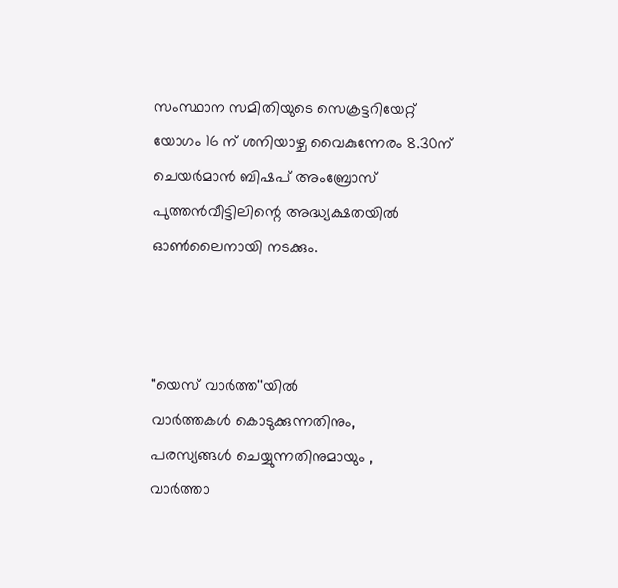സംസ്ഥാന സമിതിയുടെ സെക്രട്ടറിയേറ്റ് യോഗം 16 ന് ശനിയാഴ്ച വൈകുന്നേരം 8.30ന് ചെയര്‍മാന്‍ ബിഷപ് അംബ്രോസ് പുത്തന്‍വീട്ടിലിന്റെ അദ്ധ്യക്ഷതയില്‍ ഓണ്‍ലൈനായി നടക്കും.



"യെസ് വാർത്ത''യിൽ
വാർത്തകൾ കൊടുക്കുന്നതിനും,
പരസ്യങ്ങൾ ചെയ്യുന്നതിനുമായും ,
വാർത്താ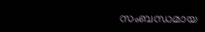സംബന്ധമായ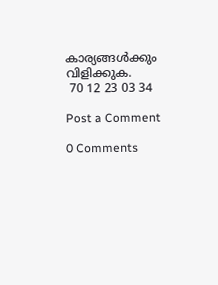കാര്യങ്ങൾക്കും
വിളിക്കുക.
 70 12 23 03 34

Post a Comment

0 Comments